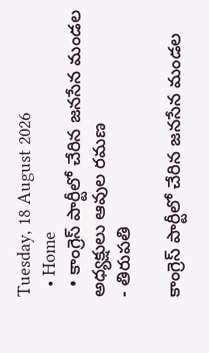Tuesday, 18 August 2026
  • Home
  • కాంగ్రెస్ పార్టీలో చేరిన జనసేన మండల అధ్యక్షులు ఆవుల రమణ
- తిరుపతి

కాంగ్రెస్ పార్టీలో చేరిన జనసేన మండల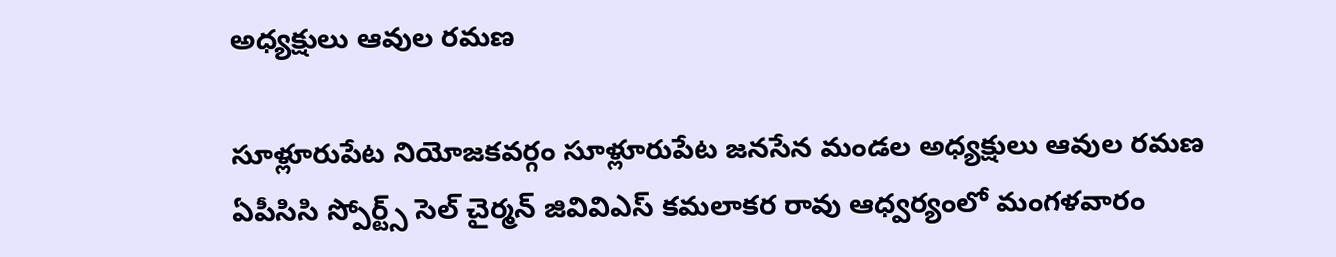అధ్యక్షులు ఆవుల రమణ

సూళ్లూరుపేట నియోజకవర్గం సూళ్లూరుపేట జనసేన మండల అధ్యక్షులు ఆవుల రమణ ఏపీసిసి స్పోర్ట్స్ సెల్ చైర్మన్ జివివిఎస్ కమలాకర రావు ఆధ్వర్యంలో మంగళవారం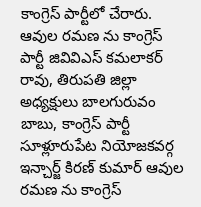కాంగ్రెస్ పార్టీలో చేరారు. ఆవుల రమణ ను కాంగ్రెస్ పార్టీ జివివిఎస్ కమలాకర్ రావు, తిరుపతి జిల్లా అధ్యక్షులు బాలగురువం బాబు, కాంగ్రెస్ పార్టీ సూళ్లూరుపేట నియోజకవర్గ ఇన్చార్జ్ కిరణ్ కుమార్ ఆవుల రమణ ను కాంగ్రెస్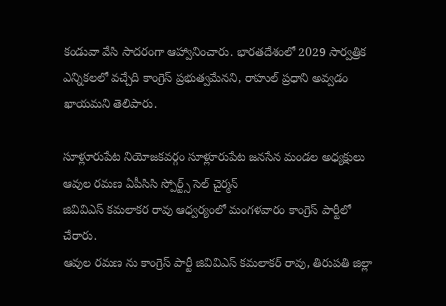కండువా వేసి సాదరంగా ఆహ్వానించారు. భారతదేశంలో 2029 సార్వత్రిక ఎన్నికలలో వచ్చేది కాంగ్రెస్ ప్రభుత్వమేనని, రాహుల్ ప్రధాని అవ్వడం ఖాయమని తెలిపారు.

సూళ్లూరుపేట నియోజకవర్గం సూళ్లూరుపేట జనసేన మండల అధ్యక్షులు
ఆవుల రమణ ఏపీసిసి స్పోర్ట్స్ సెల్ చైర్మన్
జివివిఎస్ కమలాకర రావు ఆధ్వర్యంలో మంగళవారం కాంగ్రెస్ పార్టీలో చేరారు.
ఆవుల రమణ ను కాంగ్రెస్ పార్టీ జివివిఎస్ కమలాకర్ రావు, తిరుపతి జిల్లా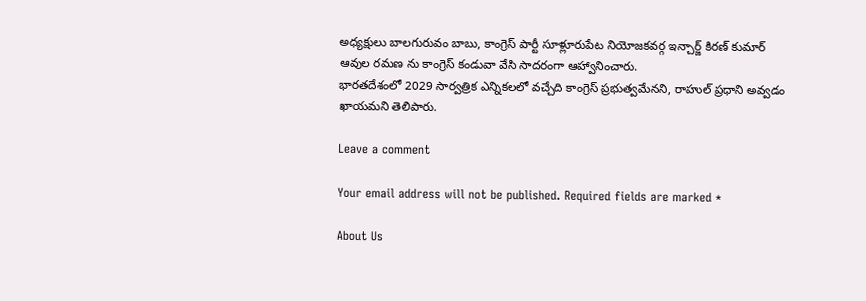అధ్యక్షులు బాలగురువం బాబు, కాంగ్రెస్ పార్టీ సూళ్లూరుపేట నియోజకవర్గ ఇన్చార్జ్ కిరణ్ కుమార్ ఆవుల రమణ ను కాంగ్రెస్ కండువా వేసి సాదరంగా ఆహ్వానించారు.
భారతదేశంలో 2029 సార్వత్రిక ఎన్నికలలో వచ్చేది కాంగ్రెస్ ప్రభుత్వమేనని, రాహుల్ ప్రధాని అవ్వడం ఖాయమని తెలిపారు.

Leave a comment

Your email address will not be published. Required fields are marked *

About Us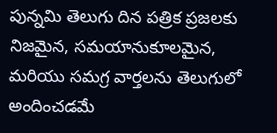పున్నమి తెలుగు దిన పత్రిక ప్రజలకు నిజమైన, సమయానుకూలమైన, మరియు సమగ్ర వార్తలను తెలుగులో అందించడమే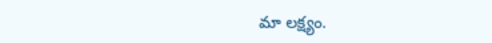మా లక్ష్యం.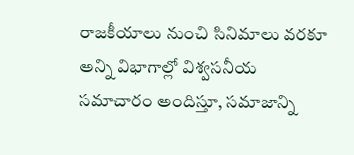రాజకీయాలు నుంచి సినిమాలు వరకూ అన్ని విభాగాల్లో విశ్వసనీయ సమాచారం అందిస్తూ, సమాజాన్ని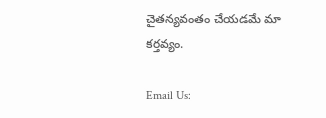చైతన్యవంతం చేయడమే మా కర్తవ్యం.

Email Us: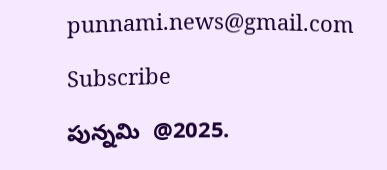punnami.news@gmail.com

Subscribe

పున్నమి  @2025.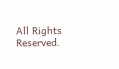All Rights Reserved.